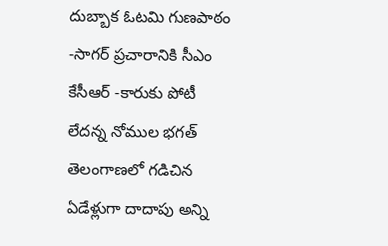దుబ్బాక ఓటమి గుణపాఠం -సాగర్ ప్రచారానికి సీఎం కేసీఆర్ -కారుకు పోటీ లేదన్న నోముల భగత్
తెలంగాణలో గడిచిన ఏడేళ్లుగా దాదాపు అన్ని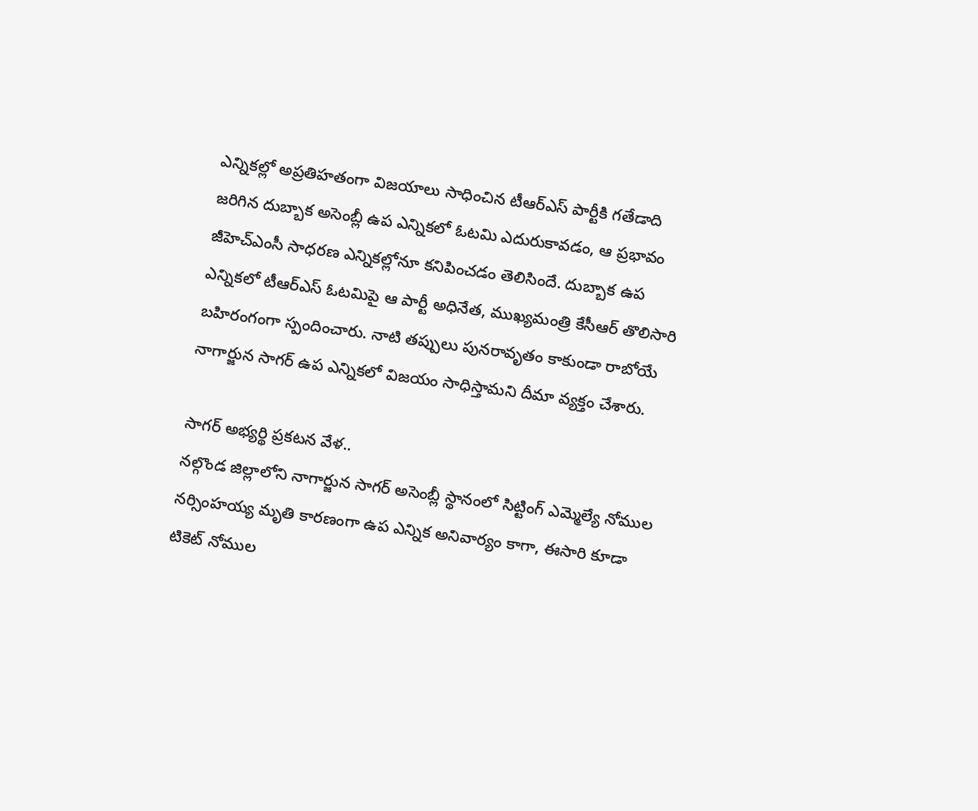ఎన్నికల్లో అప్రతిహతంగా విజయాలు సాధించిన టీఆర్ఎస్ పార్టీకి గతేడాది జరిగిన దుబ్బాక అసెంబ్లీ ఉప ఎన్నికలో ఓటమి ఎదురుకావడం, ఆ ప్రభావం జీహెచ్ఎంసీ సాధరణ ఎన్నికల్లోనూ కనిపించడం తెలిసిందే. దుబ్బాక ఉప ఎన్నికలో టీఆర్ఎస్ ఓటమిపై ఆ పార్టీ అధినేత, ముఖ్యమంత్రి కేసీఆర్ తొలిసారి బహిరంగంగా స్పందించారు. నాటి తప్పులు పునరావృతం కాకుండా రాబోయే నాగార్జున సాగర్ ఉప ఎన్నికలో విజయం సాధిస్తామని దీమా వ్యక్తం చేశారు.

సాగర్ అభ్యర్థి ప్రకటన వేళ..
నల్గొండ జిల్లాలోని నాగార్జున సాగర్ అసెంబ్లీ స్థానంలో సిట్టింగ్ ఎమ్మెల్యే నోముల నర్సింహయ్య మృతి కారణంగా ఉప ఎన్నిక అనివార్యం కాగా, ఈసారి కూడా టికెట్ నోముల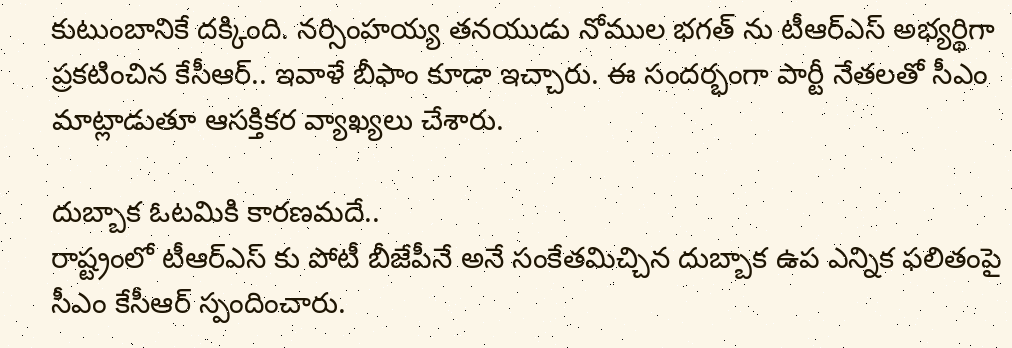కుటుంబానికే దక్కింది. నర్సింహయ్య తనయుడు నోముల భగత్ ను టీఆర్ఎస్ అభ్యర్థిగా ప్రకటించిన కేసీఆర్.. ఇవాళే బీఫాం కూడా ఇచ్చారు. ఈ సందర్భంగా పార్టీ నేతలతో సీఎం మాట్లాడుతూ ఆసక్తికర వ్యాఖ్యలు చేశారు.

దుబ్బాక ఓటమికి కారణమదే..
రాష్ట్రంలో టీఆర్ఎస్ కు పోటీ బీజేపీనే అనే సంకేతమిచ్చిన దుబ్బాక ఉప ఎన్నిక ఫలితంపై సీఎం కేసీఆర్ స్పందించారు.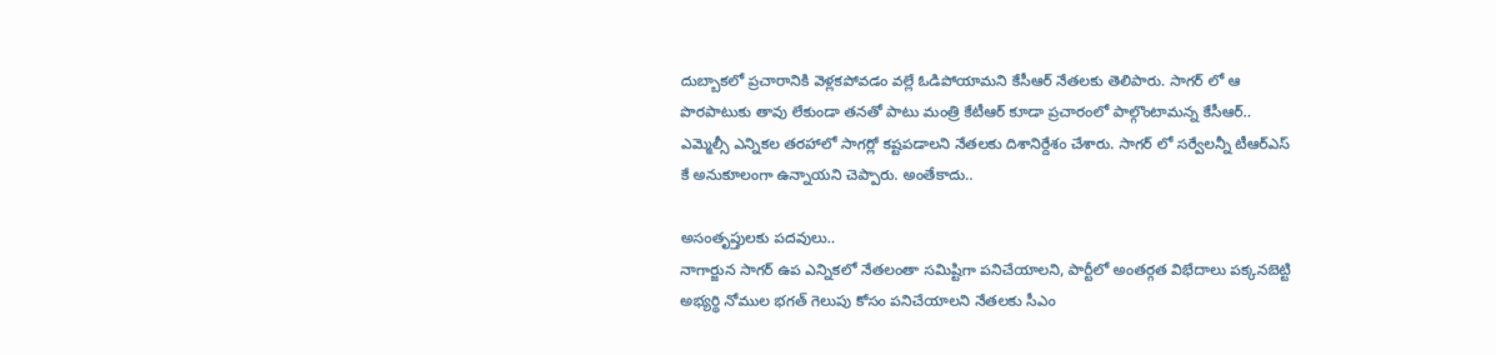దుబ్బాకలో ప్రచారానికి వెళ్లకపోవడం వల్లే ఓడిపోయామని కేసీఆర్ నేతలకు తెలిపారు. సాగర్ లో ఆ పొరపాటుకు తావు లేకుండా తనతో పాటు మంత్రి కేటీఆర్ కూడా ప్రచారంలో పాల్గొంటామన్న కేసీఆర్.. ఎమ్మెల్సీ ఎన్నికల తరహాలో సాగర్లో కష్టపడాలని నేతలకు దిశానిర్దేశం చేశారు. సాగర్ లో సర్వేలన్నీ టీఆర్ఎస్ కే అనుకూలంగా ఉన్నాయని చెప్పారు. అంతేకాదు..

అసంతృప్తులకు పదవులు..
నాగార్జున సాగర్ ఉప ఎన్నికలో నేతలంతా సమిష్టిగా పనిచేయాలని, పార్టీలో అంతర్గత విభేదాలు పక్కనబెట్టి అభ్యర్థి నోముల భగత్ గెలుపు కోసం పనిచేయాలని నేతలకు సీఎం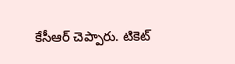కేసీఆర్ చెప్పారు. టికెట్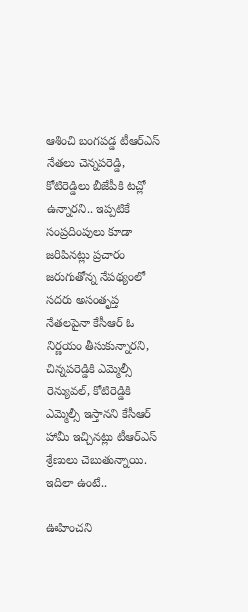ఆశించి బంగపడ్డ టీఆర్ఎస్ నేతలు చెన్నపరెడ్డి, కోటిరెడ్డిలు బీజేపీకి టచ్లో ఉన్నారని.. ఇప్పటికే సంప్రదింపులు కూడా జరిపినట్లు ప్రచారం జరుగుతోన్న నేపథ్యంలో సదరు అసంతృప్త నేతలపైనా కేసీఆర్ ఓ నిర్ణయం తీసుకున్నారని, చిన్నపరెడ్డికి ఎమ్మెల్సీ రెన్యువల్, కోటిరెడ్డికి ఎమ్మెల్సీ ఇస్తానని కేసీఆర్ హామీ ఇచ్చినట్లు టీఆర్ఎస్ శ్రేణులు చెబుతున్నాయి. ఇదిలా ఉంటే..

ఊహించని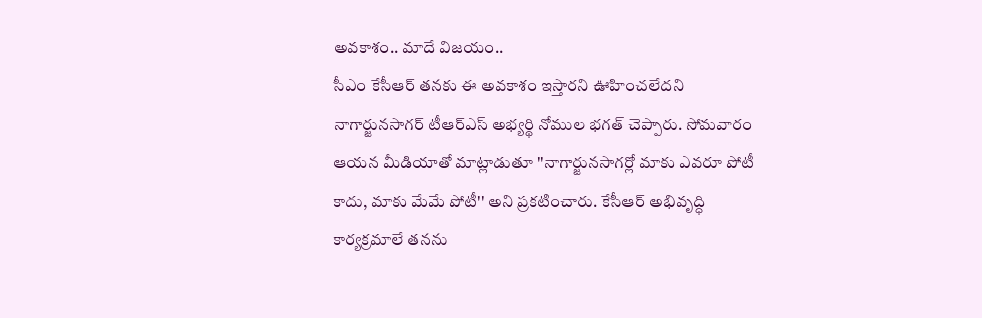అవకాశం.. మాదే విజయం..
సీఎం కేసీఆర్ తనకు ఈ అవకాశం ఇస్తారని ఊహించలేదని నాగార్జునసాగర్ టీఆర్ఎస్ అభ్యర్థి నోముల భగత్ చెప్పారు. సోమవారం ఆయన మీడియాతో మాట్లాడుతూ ''నాగార్జునసాగర్లో మాకు ఎవరూ పోటీ కాదు, మాకు మేమే పోటీ'' అని ప్రకటించారు. కేసీఆర్ అభివృద్ధి కార్యక్రమాలే తనను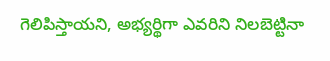గెలిపిస్తాయని, అభ్యర్థిగా ఎవరిని నిలబెట్టినా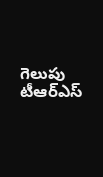గెలుపు టీఆర్ఎస్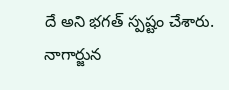దే అని భగత్ స్పష్టం చేశారు. నాగార్జున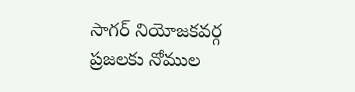సాగర్ నియోజకవర్గ ప్రజలకు నోముల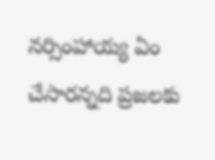నర్సింహాయ్య ఏం చేసారన్నది ప్రజలకు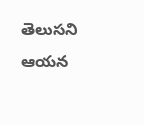తెలుసని ఆయన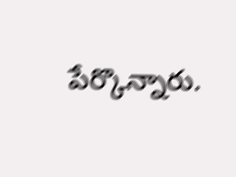పేర్కొన్నారు.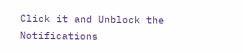Click it and Unblock the Notifications